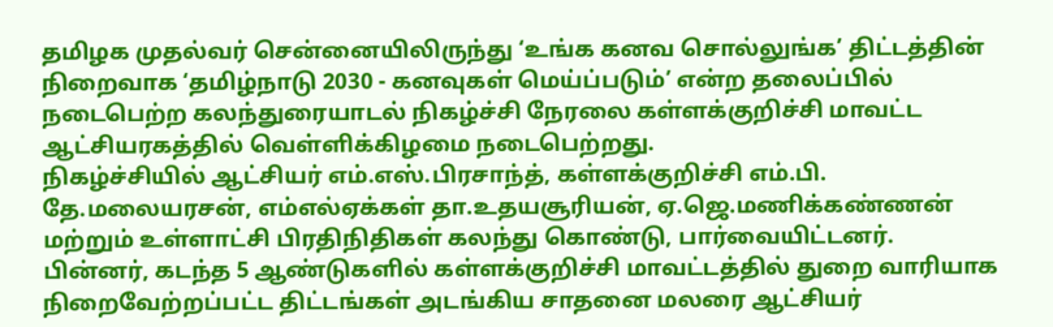தமிழக முதல்வர் சென்னையிலிருந்து ‘உங்க கனவ சொல்லுங்க’ திட்டத்தின் நிறைவாக ‘தமிழ்நாடு 2030 - கனவுகள் மெய்ப்படும்’ என்ற தலைப்பில் நடைபெற்ற கலந்துரையாடல் நிகழ்ச்சி நேரலை கள்ளக்குறிச்சி மாவட்ட ஆட்சியரகத்தில் வெள்ளிக்கிழமை நடைபெற்றது.
நிகழ்ச்சியில் ஆட்சியர் எம்.எஸ்.பிரசாந்த், கள்ளக்குறிச்சி எம்.பி. தே.மலையரசன், எம்எல்ஏக்கள் தா.உதயசூரியன், ஏ.ஜெ.மணிக்கண்ணன் மற்றும் உள்ளாட்சி பிரதிநிதிகள் கலந்து கொண்டு, பார்வையிட்டனர்.
பின்னர், கடந்த 5 ஆண்டுகளில் கள்ளக்குறிச்சி மாவட்டத்தில் துறை வாரியாக நிறைவேற்றப்பட்ட திட்டங்கள் அடங்கிய சாதனை மலரை ஆட்சியர்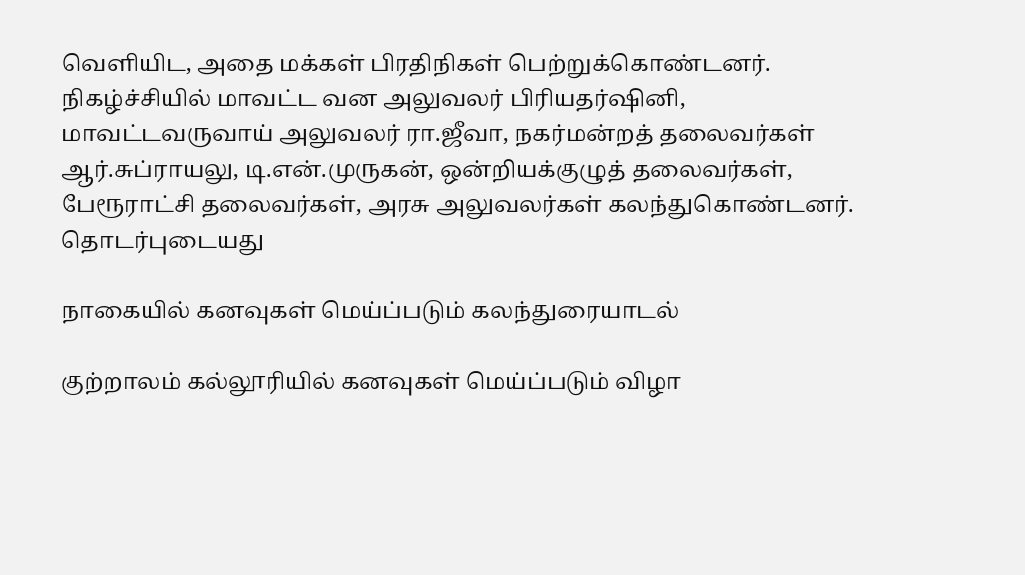வெளியிட, அதை மக்கள் பிரதிநிகள் பெற்றுக்கொண்டனர்.
நிகழ்ச்சியில் மாவட்ட வன அலுவலர் பிரியதர்ஷினி, மாவட்டவருவாய் அலுவலர் ரா.ஜீவா, நகர்மன்றத் தலைவர்கள் ஆர்.சுப்ராயலு, டி.என்.முருகன், ஒன்றியக்குழுத் தலைவர்கள், பேரூராட்சி தலைவர்கள், அரசு அலுவலர்கள் கலந்துகொண்டனர்.
தொடர்புடையது

நாகையில் கனவுகள் மெய்ப்படும் கலந்துரையாடல்

குற்றாலம் கல்லூரியில் கனவுகள் மெய்ப்படும் விழா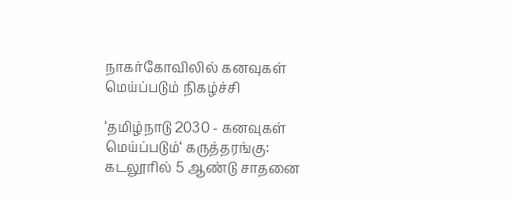நாகர்கோவிலில் கனவுகள் மெய்ப்படும் நிகழ்ச்சி

‘தமிழ்நாடு 2030 - கனவுகள் மெய்ப்படும்‘ கருத்தரங்கு: கடலூரில் 5 ஆண்டு சாதனை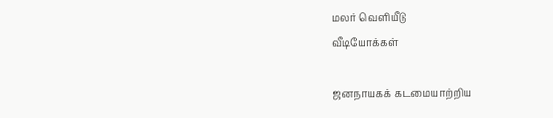மலர் வெளியீடு
வீடியோக்கள்

ஜனநாயகக் கடமையாற்றிய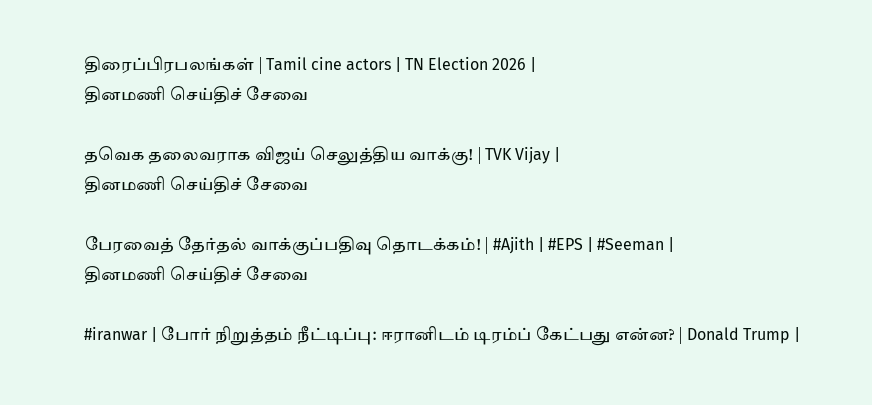திரைப்பிரபலங்கள் | Tamil cine actors | TN Election 2026 |
தினமணி செய்திச் சேவை

தவெக தலைவராக விஜய் செலுத்திய வாக்கு! | TVK Vijay |
தினமணி செய்திச் சேவை

பேரவைத் தேர்தல் வாக்குப்பதிவு தொடக்கம்! | #Ajith | #EPS | #Seeman |
தினமணி செய்திச் சேவை

#iranwar | போர் நிறுத்தம் நீட்டிப்பு: ஈரானிடம் டிரம்ப் கேட்பது என்ன? | Donald Trump |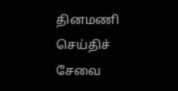தினமணி செய்திச் சேவை